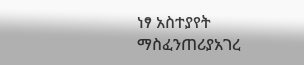ነፃ አስተያየት
ማስፈንጠሪያአገረ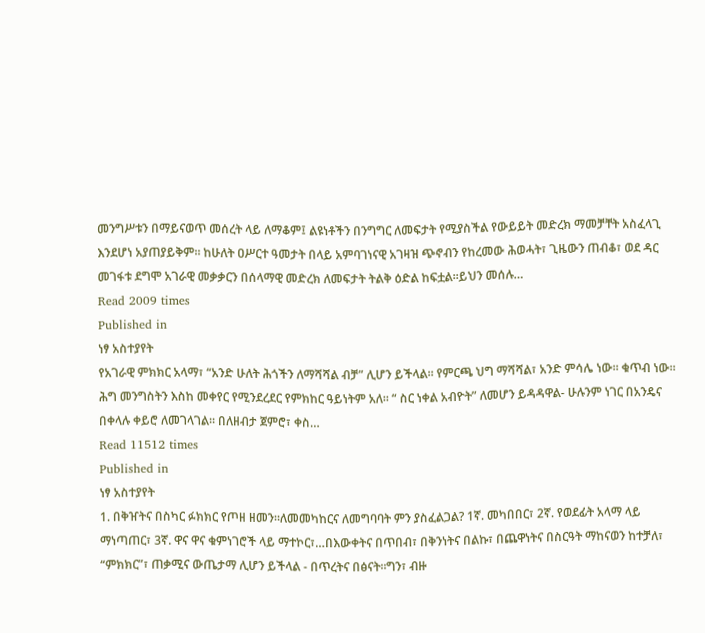መንግሥቱን በማይናወጥ መሰረት ላይ ለማቆም፤ ልዩነቶችን በንግግር ለመፍታት የሚያስችል የውይይት መድረክ ማመቻቸት አስፈላጊ እንደሆነ አያጠያይቅም፡፡ ከሁለት ዐሥርተ ዓመታት በላይ አምባገነናዊ አገዛዝ ጭኖብን የከረመው ሕወሓት፣ ጊዜውን ጠብቆ፣ ወደ ዳር መገፋቱ ደግሞ አገራዊ መቃቃርን በሰላማዊ መድረክ ለመፍታት ትልቅ ዕድል ከፍቷል፡፡ይህን መሰሉ…
Read 2009 times
Published in
ነፃ አስተያየት
የአገራዊ ምክክር አላማ፣ “አንድ ሁለት ሕጎችን ለማሻሻል ብቻ” ሊሆን ይችላል፡፡ የምርጫ ህግ ማሻሻል፣ አንድ ምሳሌ ነው፡፡ ቁጥብ ነው፡፡ሕግ መንግስትን እስከ መቀየር የሚንደረደር የምክከር ዓይነትም አለ፡፡ “ ስር ነቀል አብዮት” ለመሆን ይዳዳዋል- ሁሉንም ነገር በአንዴና በቀላሉ ቀይሮ ለመገላገል፡፡ በለዘብታ ጀምሮ፣ ቀስ…
Read 11512 times
Published in
ነፃ አስተያየት
1. በቅዠትና በስካር ፉክክር የጦዘ ዘመን።ለመመካከርና ለመግባባት ምን ያስፈልጋል? 1ኛ. መካበበር፣ 2ኛ. የወደፊት አላማ ላይ ማነጣጠር፣ 3ኛ. ዋና ዋና ቁምነገሮች ላይ ማተኮር፣…በእውቀትና በጥበብ፣ በቅንነትና በልኩ፣ በጨዋነትና በስርዓት ማከናወን ከተቻለ፣ “ምክክር”፣ ጠቃሚና ውጤታማ ሊሆን ይችላል - በጥረትና በፅናት።ግን፣ ብዙ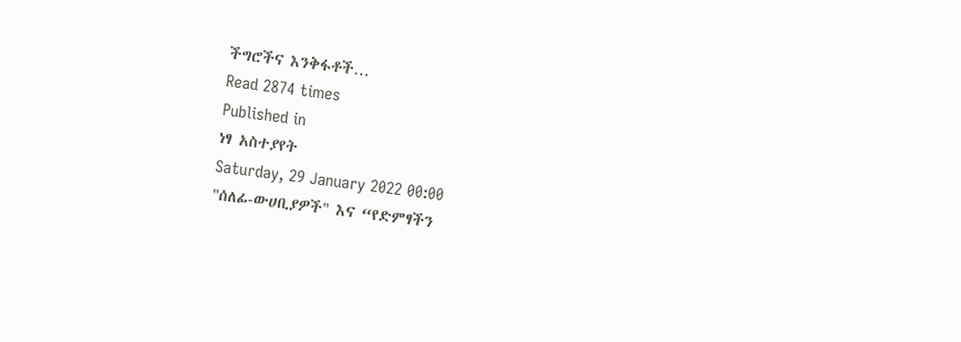ችግሮችና እንቅፋቶች…
Read 2874 times
Published in
ነፃ አስተያየት
Saturday, 29 January 2022 00:00
"ሰለፊ-ውሀቢያዎች" እና “የድምፃችን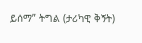ይሰማ” ትግል (ታሪካዊ ቅኝት)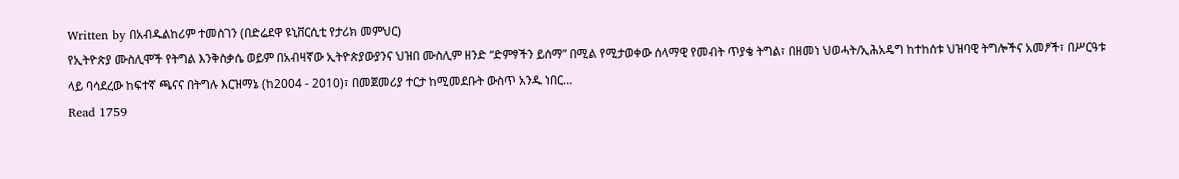Written by በአብዱልከሪም ተመስገን (በድሬደዋ ዩኒቨርሲቲ የታሪክ መምህር)
የኢትዮጵያ ሙስሊሞች የትግል እንቅስቃሴ ወይም በአብዛኛው ኢትዮጵያውያንና ህዝበ ሙስሊም ዘንድ “ድምፃችን ይሰማ” በሚል የሚታወቀው ሰላማዊ የመብት ጥያቄ ትግል፣ በዘመነ ህወሓት/ኢሕአዴግ ከተከሰቱ ህዝባዊ ትግሎችና አመፆች፣ በሥርዓቱ ላይ ባሳደረው ከፍተኛ ጫናና በትግሉ እርዝማኔ (ከ2004 - 2010)፣ በመጀመሪያ ተርታ ከሚመደቡት ውስጥ አንዱ ነበር…
Read 1759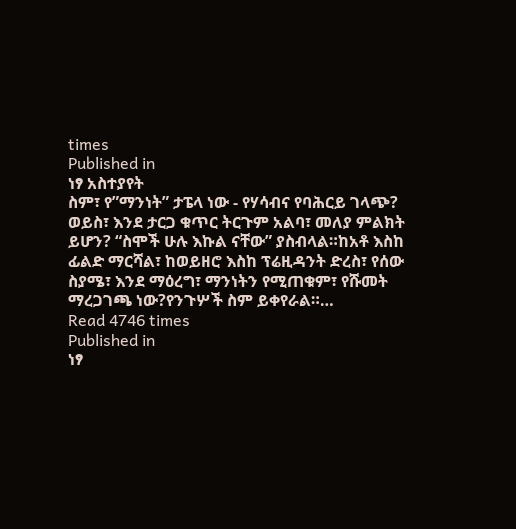times
Published in
ነፃ አስተያየት
ስም፣ የ”ማንነት” ታፔላ ነው - የሃሳብና የባሕርይ ገላጭ? ወይስ፣ እንደ ታርጋ ቁጥር ትርጉም አልባ፣ መለያ ምልክት ይሆን? “ስሞች ሁሉ እኩል ናቸው” ያስብላል።ከአቶ እስከ ፊልድ ማርሻል፣ ከወይዘሮ እስከ ፕሬዚዳንት ድረስ፣ የሰው ስያሜ፣ እንደ ማዕረግ፣ ማንነትን የሚጠቁም፣ የሹመት ማረጋገጫ ነው?የንጉሦች ስም ይቀየራል።…
Read 4746 times
Published in
ነፃ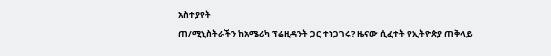አስተያየት
ጠ/ሚኒስትራችን ከአሜሪካ ፕሬዚዳንት ጋር ተነጋገሩ? ዜናው ሲፈተት የኢትዮጵያ ጠቅላይ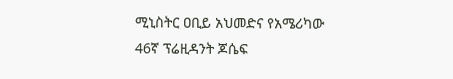ሚኒስትር ዐቢይ አህመድና የአሜሪካው 46ኛ ፕሬዚዳንት ጆሴፍ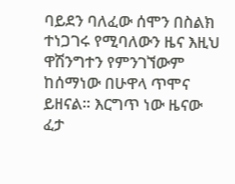ባይደን ባለፈው ሰሞን በስልክ ተነጋገሩ የሚባለውን ዜና እዚህ ዋሽንግተን የምንገኘውም ከሰማነው በሁዋላ ጥሞና ይዘናል፡፡ እርግጥ ነው ዜናው ፈታ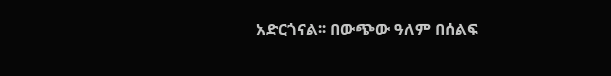አድርጎናል፡፡ በውጭው ዓለም በሰልፍ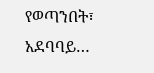የወጣንበት፣ አደባባይ…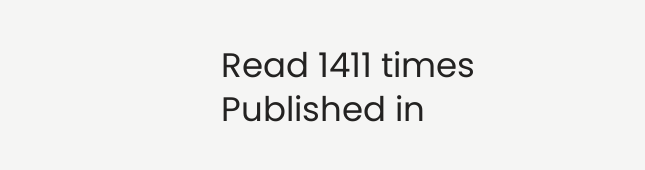Read 1411 times
Published in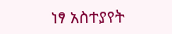ነፃ አስተያየት